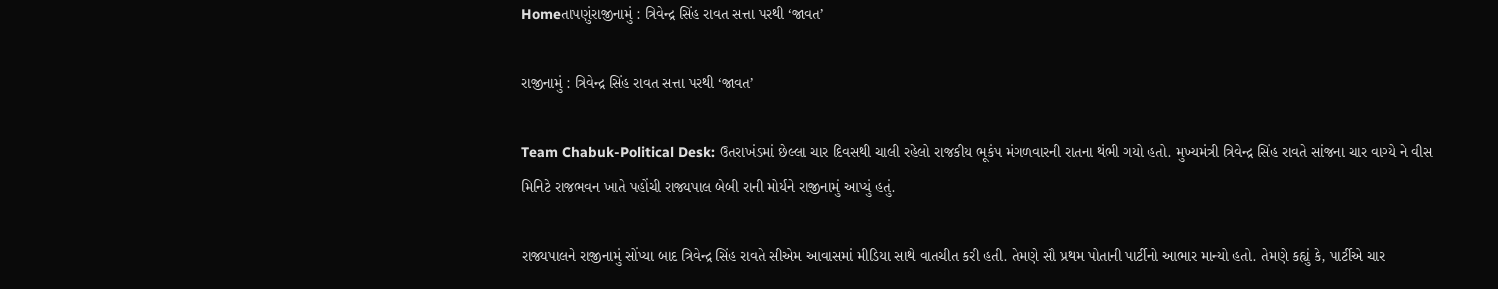Homeતાપણુંરાજીનામું : ત્રિવેન્દ્ર સિંહ રાવત સત્તા પરથી ‘જાવત’

રાજીનામું : ત્રિવેન્દ્ર સિંહ રાવત સત્તા પરથી ‘જાવત’

Team Chabuk-Political Desk: ઉતરાખંડમાં છેલ્લા ચાર દિવસથી ચાલી રહેલો રાજકીય ભૂકંપ મંગળવારની રાતના થંભી ગયો હતો. મુખ્યમંત્રી ત્રિવેન્દ્ર સિંહ રાવતે સાંજના ચાર વાગ્યે ને વીસ મિનિટે રાજભવન ખાતે પહોંચી રાજ્યપાલ બેબી રાની મોર્યને રાજીનામું આપ્યું હતું.

રાજ્યપાલને રાજીનામું સોંપ્યા બાદ ત્રિવેન્દ્ર સિંહ રાવતે સીએમ આવાસમાં મીડિયા સાથે વાતચીત કરી હતી. તેમણે સૌ પ્રથમ પોતાની પાર્ટીનો આભાર માન્યો હતો. તેમણે કહ્યું કે, પાર્ટીએ ચાર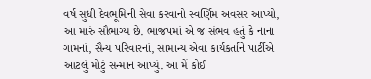વર્ષ સુધી દેવભૂમિની સેવા કરવાનો સ્વર્ણિમ અવસર આપ્યો, આ મારું સૌભાગ્ય છે. ભાજપમાં એ જ સંભવ હતું કે નાના ગામનાં, સૈન્ય પરિવારનાં, સામાન્ય એવા કાર્યકર્તાને પાર્ટીએ આટલું મોટું સન્માન આપ્યું. આ મેં કોઈ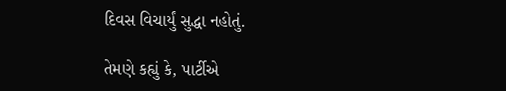દિવસ વિચાર્યું સુદ્ધા નહોતું.

તેમણે કહ્યું કે, પાર્ટીએ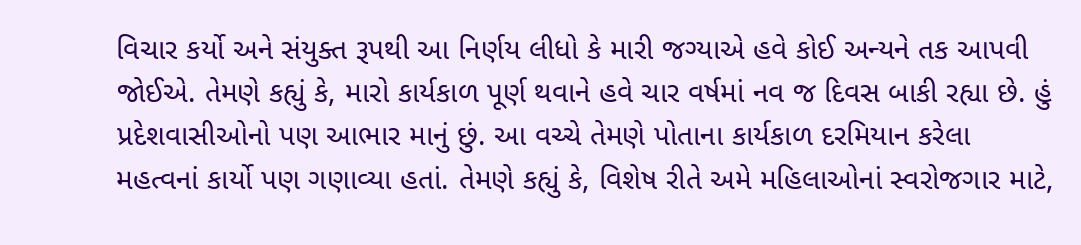વિચાર કર્યો અને સંયુક્ત રૂપથી આ નિર્ણય લીધો કે મારી જગ્યાએ હવે કોઈ અન્યને તક આપવી જોઈએ. તેમણે કહ્યું કે, મારો કાર્યકાળ પૂર્ણ થવાને હવે ચાર વર્ષમાં નવ જ દિવસ બાકી રહ્યા છે. હું પ્રદેશવાસીઓનો પણ આભાર માનું છું. આ વચ્ચે તેમણે પોતાના કાર્યકાળ દરમિયાન કરેલા મહત્વનાં કાર્યો પણ ગણાવ્યા હતાં. તેમણે કહ્યું કે, વિશેષ રીતે અમે મહિલાઓનાં સ્વરોજગાર માટે,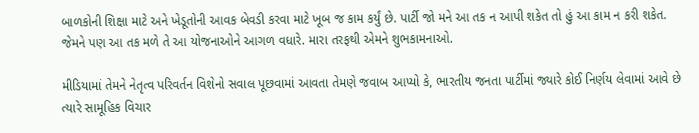બાળકોની શિક્ષા માટે અને ખેડૂતોની આવક બેવડી કરવા માટે ખૂબ જ કામ કર્યું છે. પાર્ટી જો મને આ તક ન આપી શકેત તો હું આ કામ ન કરી શકેત. જેમને પણ આ તક મળે તે આ યોજનાઓને આગળ વધારે. મારા તરફથી એમને શુભકામનાઓ.

મીડિયામાં તેમને નેતૃત્વ પરિવર્તન વિશેનો સવાલ પૂછવામાં આવતા તેમણે જવાબ આપ્યો કે, ભારતીય જનતા પાર્ટીમાં જ્યારે કોઈ નિર્ણય લેવામાં આવે છે ત્યારે સામૂહિક વિચાર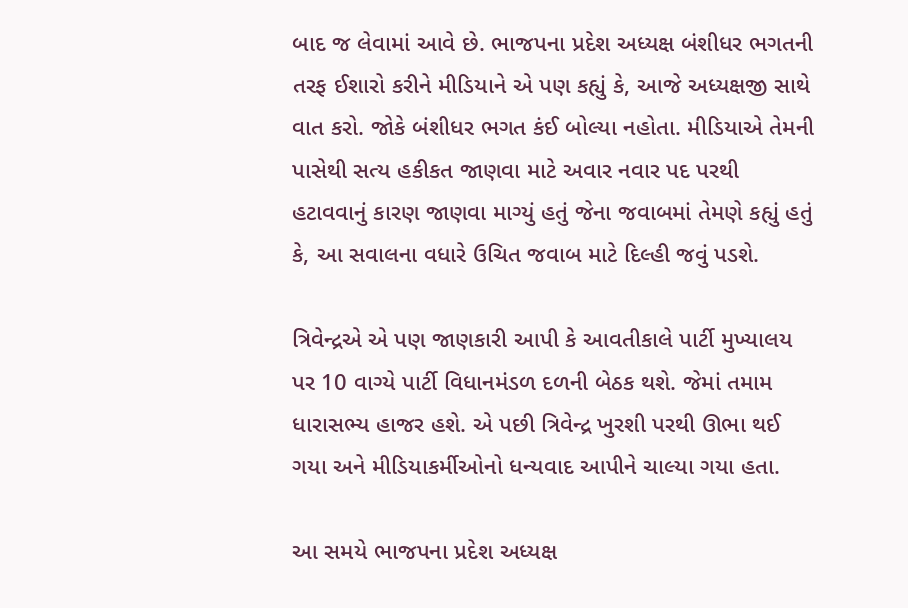બાદ જ લેવામાં આવે છે. ભાજપના પ્રદેશ અધ્યક્ષ બંશીધર ભગતની તરફ ઈશારો કરીને મીડિયાને એ પણ કહ્યું કે, આજે અધ્યક્ષજી સાથે વાત કરો. જોકે બંશીધર ભગત કંઈ બોલ્યા નહોતા. મીડિયાએ તેમની પાસેથી સત્ય હકીકત જાણવા માટે અવાર નવાર પદ પરથી હટાવવાનું કારણ જાણવા માગ્યું હતું જેના જવાબમાં તેમણે કહ્યું હતું કે, આ સવાલના વધારે ઉચિત જવાબ માટે દિલ્હી જવું પડશે.

ત્રિવેન્દ્રએ એ પણ જાણકારી આપી કે આવતીકાલે પાર્ટી મુખ્યાલય પર 10 વાગ્યે પાર્ટી વિધાનમંડળ દળની બેઠક થશે. જેમાં તમામ ધારાસભ્ય હાજર હશે. એ પછી ત્રિવેન્દ્ર ખુરશી પરથી ઊભા થઈ ગયા અને મીડિયાકર્મીઓનો ધન્યવાદ આપીને ચાલ્યા ગયા હતા.

આ સમયે ભાજપના પ્રદેશ અધ્યક્ષ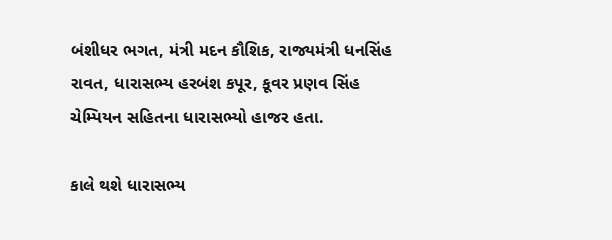બંશીધર ભગત, મંત્રી મદન કૌશિક, રાજ્યમંત્રી ધનસિંહ રાવત, ધારાસભ્ય હરબંશ કપૂર, કૂવર પ્રણવ સિંહ ચેમ્પિયન સહિતના ધારાસભ્યો હાજર હતા.

કાલે થશે ધારાસભ્ય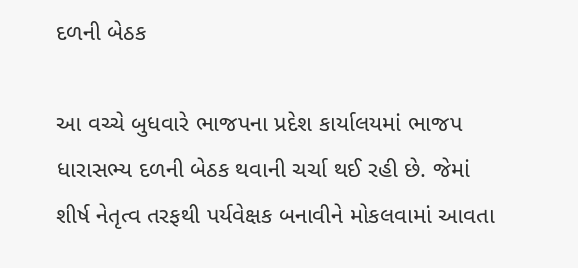દળની બેઠક

આ વચ્ચે બુધવારે ભાજપના પ્રદેશ કાર્યાલયમાં ભાજપ ધારાસભ્ય દળની બેઠક થવાની ચર્ચા થઈ રહી છે. જેમાં શીર્ષ નેતૃત્વ તરફથી પર્યવેક્ષક બનાવીને મોકલવામાં આવતા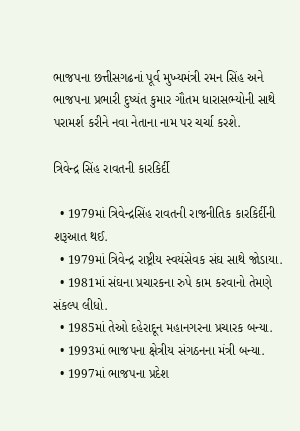ભાજપના છત્તીસગઢનાં પૂર્વ મુખ્યમંત્રી રમન સિંહ અને ભાજપના પ્રભારી દુષ્યંત કુમાર ગૌતમ ધારાસભ્યોની સાથે પરામર્શ કરીને નવા નેતાના નામ પર ચર્ચા કરશે.

ત્રિવેન્દ્ર સિંહ રાવતની કારકિર્દી

  • 1979માં ત્રિવેન્દ્રસિંહ રાવતની રાજનીતિક કારકિર્દીની શરૂઆત થઈ.
  • 1979માં ત્રિવેન્દ્ર રાષ્ટ્રીય સ્વયંસેવક સંઘ સાથે જોડાયા.
  • 1981માં સંઘના પ્રચારકના રુપે કામ કરવાનો તેમણે સંકલ્પ લીધો.
  • 1985માં તેઓ દહેરાદૂન મહાનગરના પ્રચારક બન્યા.
  • 1993માં ભાજપના ક્ષેત્રીય સંગઠનના મંત્રી બન્યા.
  • 1997માં ભાજપના પ્રદેશ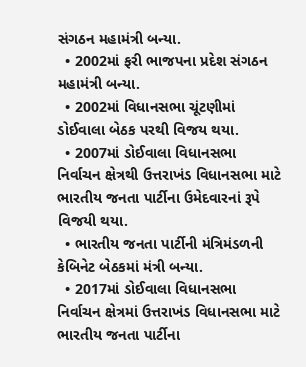સંગઠન મહામંત્રી બન્યા.
  • 2002માં ફરી ભાજપના પ્રદેશ સંગઠન મહામંત્રી બન્યા.
  • 2002માં વિધાનસભા ચૂંટણીમાં ડોઈવાલા બેઠક પરથી વિજય થયા.
  • 2007માં ડોઈવાલા વિધાનસભા નિર્વાચન ક્ષેત્રથી ઉત્તરાખંડ વિધાનસભા માટે ભારતીય જનતા પાર્ટીના ઉમેદવારનાં રૂપે વિજયી થયા.
  • ભારતીય જનતા પાર્ટીની મંત્રિમંડળની કેબિનેટ બેઠકમાં મંત્રી બન્યા.
  • 2017માં ડોઈવાલા વિધાનસભા નિર્વાચન ક્ષેત્રમાં ઉત્તરાખંડ વિધાનસભા માટે ભારતીય જનતા પાર્ટીના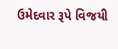ઉમેદવાર રૂપે વિજયી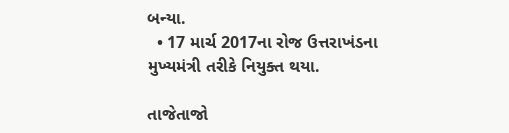બન્યા.
  • 17 માર્ચ 2017ના રોજ ઉત્તરાખંડના મુખ્યમંત્રી તરીકે નિયુક્ત થયા.

તાજેતાજો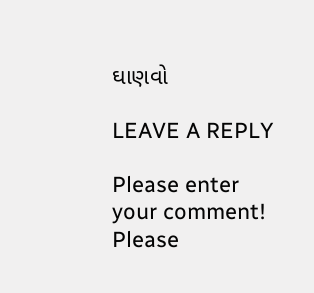ઘાણવો

LEAVE A REPLY

Please enter your comment!
Please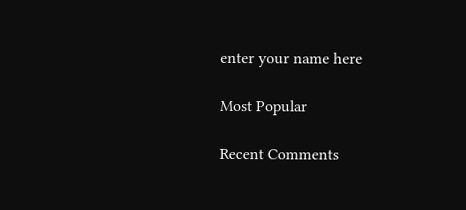enter your name here

Most Popular

Recent Comments